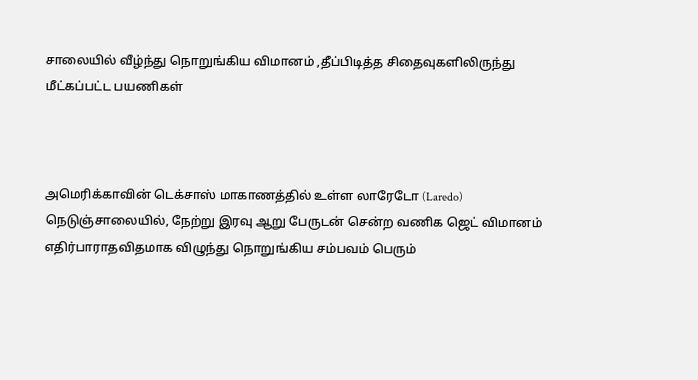சாலையில் வீழ்ந்து நொறுங்கிய விமானம் ,தீப்பிடித்த சிதைவுகளிலிருந்து மீட்கப்பட்ட பயணிகள்



அமெரிக்காவின் டெக்சாஸ் மாகாணத்தில் உள்ள லாரேடோ (Laredo) நெடுஞ்சாலையில், நேற்று இரவு ஆறு பேருடன் சென்ற வணிக ஜெட் விமானம் எதிர்பாராதவிதமாக விழுந்து நொறுங்கிய சம்பவம் பெரும்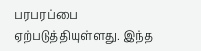பரபரப்பை ஏற்படுத்தியுள்ளது. இந்த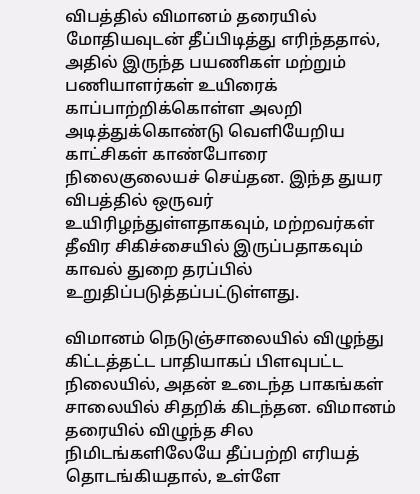விபத்தில் விமானம் தரையில் மோதியவுடன் தீப்பிடித்து எரிந்ததால், அதில் இருந்த பயணிகள் மற்றும் பணியாளர்கள் உயிரைக் காப்பாற்றிக்கொள்ள அலறி அடித்துக்கொண்டு வெளியேறிய காட்சிகள் காண்போரை நிலைகுலையச் செய்தன. இந்த துயர விபத்தில் ஒருவர் உயிரிழந்துள்ளதாகவும், மற்றவர்கள் தீவிர சிகிச்சையில் இருப்பதாகவும் காவல் துறை தரப்பில் உறுதிப்படுத்தப்பட்டுள்ளது.

விமானம் நெடுஞ்சாலையில் விழுந்து கிட்டத்தட்ட பாதியாகப் பிளவுபட்ட நிலையில், அதன் உடைந்த பாகங்கள் சாலையில் சிதறிக் கிடந்தன. விமானம் தரையில் விழுந்த சில நிமிடங்களிலேயே தீப்பற்றி எரியத் தொடங்கியதால், உள்ளே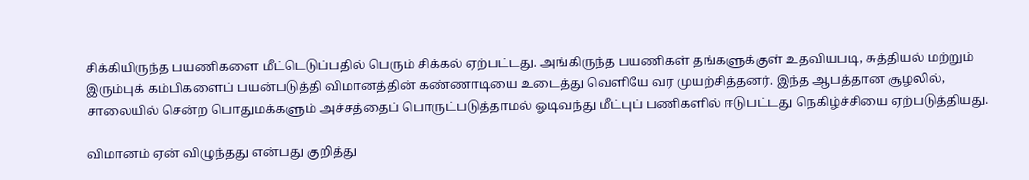சிக்கியிருந்த பயணிகளை மீட்டெடுப்பதில் பெரும் சிக்கல் ஏற்பட்டது. அங்கிருந்த பயணிகள் தங்களுக்குள் உதவியபடி, சுத்தியல் மற்றும் இரும்புக் கம்பிகளைப் பயன்படுத்தி விமானத்தின் கண்ணாடியை உடைத்து வெளியே வர முயற்சித்தனர். இந்த ஆபத்தான சூழலில், சாலையில் சென்ற பொதுமக்களும் அச்சத்தைப் பொருட்படுத்தாமல் ஓடிவந்து மீட்புப் பணிகளில் ஈடுபட்டது நெகிழ்ச்சியை ஏற்படுத்தியது.

விமானம் ஏன் விழுந்தது என்பது குறித்து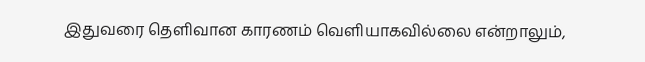இதுவரை தெளிவான காரணம் வெளியாகவில்லை என்றாலும்,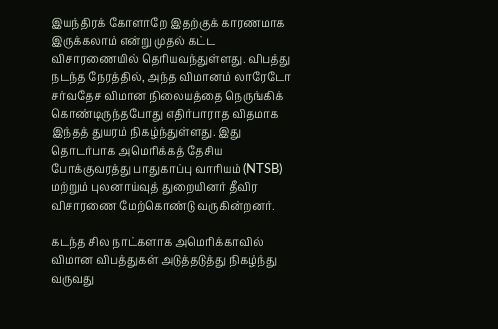இயந்திரக் கோளாறே இதற்குக் காரணமாக இருக்கலாம் என்று முதல் கட்ட விசாரணையில் தெரியவந்துள்ளது. விபத்து நடந்த நேரத்தில், அந்த விமானம் லாரேடோ சர்வதேச விமான நிலையத்தை நெருங்கிக் கொண்டிருந்தபோது எதிர்பாராத விதமாக இந்தத் துயரம் நிகழ்ந்துள்ளது. இது தொடர்பாக அமெரிக்கத் தேசிய போக்குவரத்து பாதுகாப்பு வாரியம் (NTSB) மற்றும் புலனாய்வுத் துறையினர் தீவிர விசாரணை மேற்கொண்டு வருகின்றனர்.

கடந்த சில நாட்களாக அமெரிக்காவில் விமான விபத்துகள் அடுத்தடுத்து நிகழ்ந்து வருவது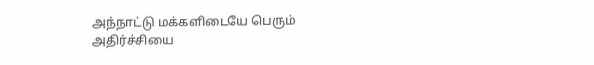அந்நாட்டு மக்களிடையே பெரும் அதிர்ச்சியை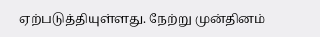ஏற்படுத்தியுள்ளது. நேற்று முன்தினம்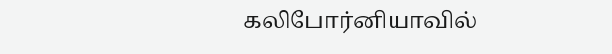கலிபோர்னியாவில்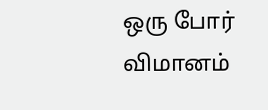ஒரு போர் விமானம்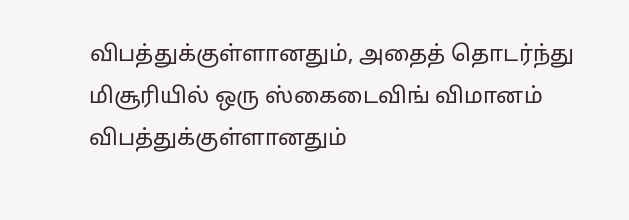விபத்துக்குள்ளானதும், அதைத் தொடர்ந்து மிசூரியில் ஒரு ஸ்கைடைவிங் விமானம் விபத்துக்குள்ளானதும்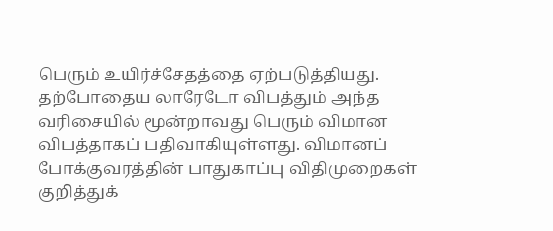பெரும் உயிர்ச்சேதத்தை ஏற்படுத்தியது. தற்போதைய லாரேடோ விபத்தும் அந்த வரிசையில் மூன்றாவது பெரும் விமான விபத்தாகப் பதிவாகியுள்ளது. விமானப் போக்குவரத்தின் பாதுகாப்பு விதிமுறைகள் குறித்துக்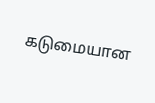கடுமையான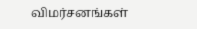விமர்சனங்கள்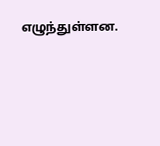எழுந்துள்ளன.